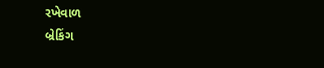રખેવાળ
બ્રેકિંગ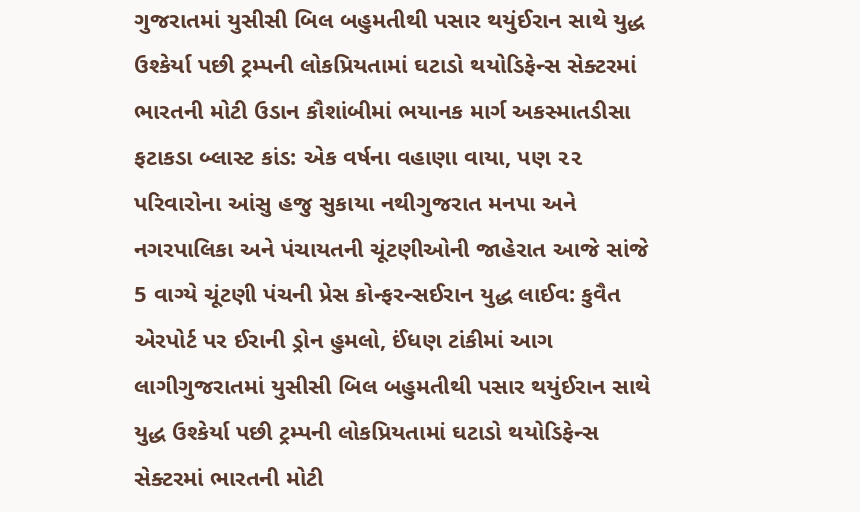ગુજરાતમાં યુસીસી બિલ બહુમતીથી પસાર થયુંઈરાન સાથે યુદ્ધ ઉશ્કેર્યા પછી ટ્રમ્પની લોકપ્રિયતામાં ઘટાડો થયોડિફેન્સ સેક્ટરમાં ભારતની મોટી ઉડાન કૌશાંબીમાં ભયાનક માર્ગ અકસ્માતડીસા ફટાકડા બ્લાસ્ટ કાંડ: એક વર્ષના વહાણા વાયા, પણ ૨૨ પરિવારોના આંસુ હજુ સુકાયા નથીગુજરાત મનપા અને નગરપાલિકા અને પંચાયતની ચૂંટણીઓની જાહેરાત આજે સાંજે 5 વાગ્યે ચૂંટણી પંચની પ્રેસ કોન્ફરન્સઈરાન યુદ્ધ લાઈવ: કુવૈત એરપોર્ટ પર ઈરાની ડ્રોન હુમલો, ઈંધણ ટાંકીમાં આગ લાગીગુજરાતમાં યુસીસી બિલ બહુમતીથી પસાર થયુંઈરાન સાથે યુદ્ધ ઉશ્કેર્યા પછી ટ્રમ્પની લોકપ્રિયતામાં ઘટાડો થયોડિફેન્સ સેક્ટરમાં ભારતની મોટી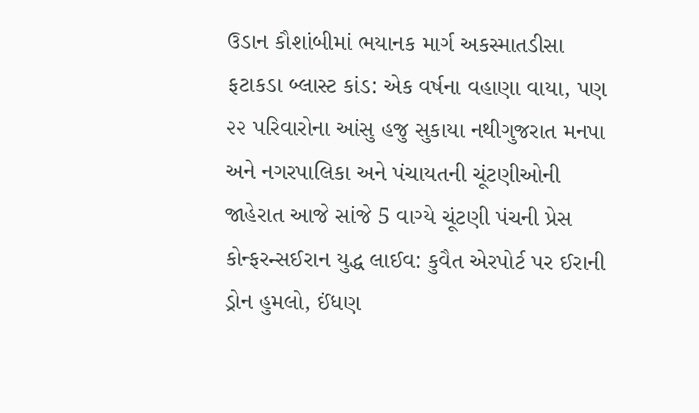ઉડાન કૌશાંબીમાં ભયાનક માર્ગ અકસ્માતડીસા ફટાકડા બ્લાસ્ટ કાંડ: એક વર્ષના વહાણા વાયા, પણ ૨૨ પરિવારોના આંસુ હજુ સુકાયા નથીગુજરાત મનપા અને નગરપાલિકા અને પંચાયતની ચૂંટણીઓની જાહેરાત આજે સાંજે 5 વાગ્યે ચૂંટણી પંચની પ્રેસ કોન્ફરન્સઈરાન યુદ્ધ લાઈવ: કુવૈત એરપોર્ટ પર ઈરાની ડ્રોન હુમલો, ઈંધણ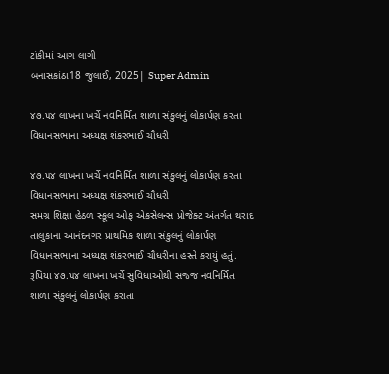ટાંકીમાં આગ લાગી
બનાસકાંઠા18 જુલાઈ, 2025| Super Admin

૪૭.૫૪ લાખના ખર્ચે નવનિર્મિત શાળા સંકુલનું લોકાર્પણ કરતા વિધાનસભાના અધ્યક્ષ શંકરભાઈ ચૌધરી

૪૭.૫૪ લાખના ખર્ચે નવનિર્મિત શાળા સંકુલનું લોકાર્પણ કરતા વિધાનસભાના અધ્યક્ષ શંકરભાઈ ચૌધરી
સમગ્ર શિક્ષા હેઠળ સ્કૂલ ઓફ એકસેલન્સ પ્રોજેક્ટ અંતર્ગત થરાદ તાલુકાના આનંદનગર પ્રાથમિક શાળા સંકુલનું લોકાર્પણ વિધાનસભાના અધ્યક્ષ શંકરભાઈ ચૌધરીના હસ્તે કરાયું હતું. રૂપિયા ૪૭.૫૪ લાખના ખર્ચે સુવિધાઓથી સજ્જ નવનિર્મિત શાળા સંકુલનું લોકાર્પણ કરાતા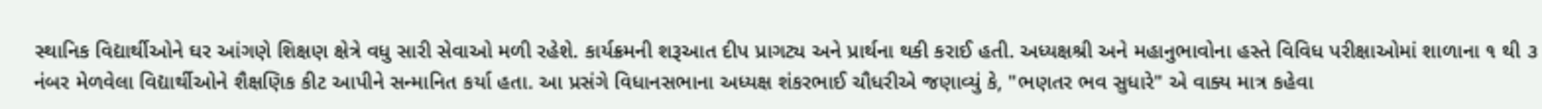સ્થાનિક વિદ્યાર્થીઓને ઘર આંગણે શિક્ષણ ક્ષેત્રે વધુ સારી સેવાઓ મળી રહેશે. કાર્યક્રમની શરૂઆત દીપ પ્રાગટ્ય અને પ્રાર્થના થકી કરાઈ હતી. અધ્યક્ષશ્રી અને મહાનુભાવોના હસ્તે વિવિધ પરીક્ષાઓમાં શાળાના ૧ થી ૩ નંબર મેળવેલા વિદ્યાર્થીઓને શૈક્ષણિક કીટ આપીને સન્માનિત કર્યા હતા. આ પ્રસંગે વિધાનસભાના અધ્યક્ષ શંકરભાઈ ચૌધરીએ જણાવ્યું કે, "ભણતર ભવ સુધારે" એ વાક્ય માત્ર કહેવા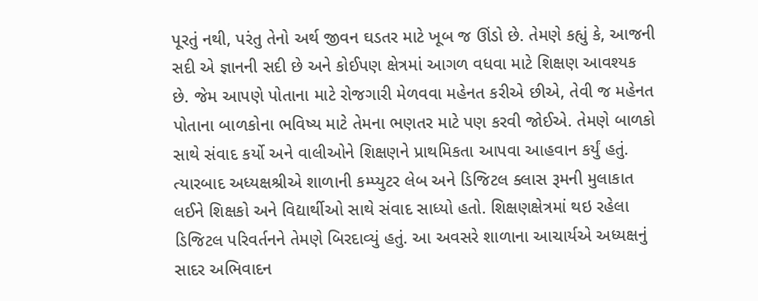પૂરતું નથી, પરંતુ તેનો અર્થ જીવન ઘડતર માટે ખૂબ જ ઊંડો છે. તેમણે કહ્યું કે, આજની સદી એ જ્ઞાનની સદી છે અને કોઈપણ ક્ષેત્રમાં આગળ વધવા માટે શિક્ષણ આવશ્યક છે. જેમ આપણે પોતાના માટે રોજગારી મેળવવા મહેનત કરીએ છીએ, તેવી જ મહેનત પોતાના બાળકોના ભવિષ્ય માટે તેમના ભણતર માટે પણ કરવી જોઈએ. તેમણે બાળકો સાથે સંવાદ કર્યો અને વાલીઓને શિક્ષણને પ્રાથમિકતા આપવા આહવાન કર્યું હતું. ત્યારબાદ અધ્યક્ષશ્રીએ શાળાની કમ્પ્યુટર લેબ અને ડિજિટલ ક્લાસ રૂમની મુલાકાત લઈને શિક્ષકો અને વિદ્યાર્થીઓ સાથે સંવાદ સાધ્યો હતો. શિક્ષણક્ષેત્રમાં થઇ રહેલા ડિજિટલ પરિવર્તનને તેમણે બિરદાવ્યું હતું. આ અવસરે શાળાના આચાર્યએ અધ્યક્ષનું સાદર અભિવાદન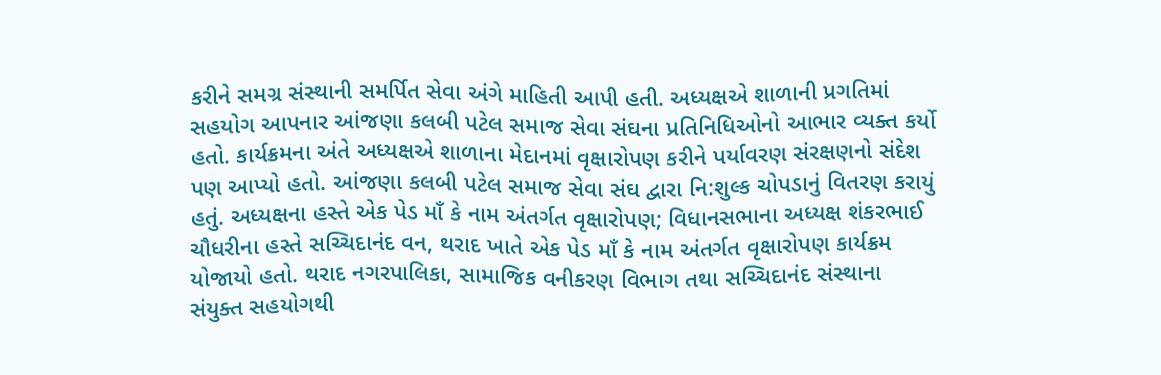કરીને સમગ્ર સંસ્થાની સમર્પિત સેવા અંગે માહિતી આપી હતી. અધ્યક્ષએ શાળાની પ્રગતિમાં સહયોગ આપનાર આંજણા કલબી પટેલ સમાજ સેવા સંઘના પ્રતિનિધિઓનો આભાર વ્યક્ત કર્યો હતો. કાર્યક્રમના અંતે અધ્યક્ષએ શાળાના મેદાનમાં વૃક્ષારોપણ કરીને પર્યાવરણ સંરક્ષણનો સંદેશ પણ આપ્યો હતો. આંજણા કલબી પટેલ સમાજ સેવા સંઘ દ્વારા નિ:શુલ્ક ચોપડાનું વિતરણ કરાયું હતું. અધ્યક્ષના હસ્તે એક પેડ માઁ કે નામ અંતર્ગત વૃક્ષારોપણ; વિધાનસભાના અધ્યક્ષ શંકરભાઈ ચૌધરીના હસ્તે સચ્ચિદાનંદ વન, થરાદ ખાતે એક પેડ માઁ કે નામ અંતર્ગત વૃક્ષારોપણ કાર્યક્રમ યોજાયો હતો. થરાદ નગરપાલિકા, સામાજિક વનીકરણ વિભાગ તથા સચ્ચિદાનંદ સંસ્થાના સંયુક્ત સહયોગથી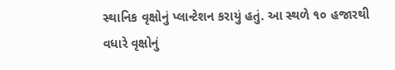સ્થાનિક વૃક્ષોનું પ્લાન્ટેશન કરાયું હતું. આ સ્થળે ૧૦ હજારથી વધારે વૃક્ષોનું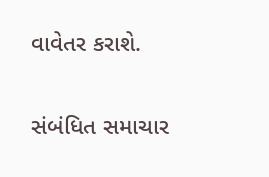વાવેતર કરાશે.

સંબંધિત સમાચાર